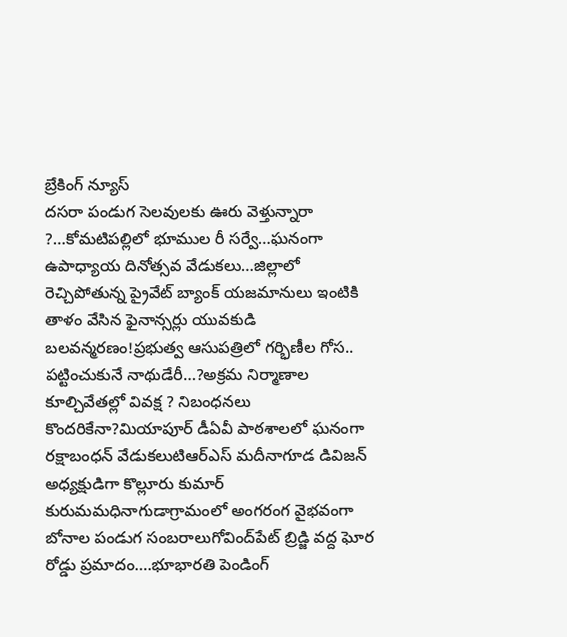బ్రేకింగ్ న్యూస్
దసరా పండుగ సెలవులకు ఊరు వెళ్తున్నారా ?…కోమటిపల్లిలో భూముల రీ సర్వే…ఘనంగా ఉపాధ్యాయ దినోత్సవ వేడుకలు…జిల్లాలో రెచ్చిపోతున్న ప్రైవేట్ బ్యాంక్ యజమానులు ఇంటికి తాళం వేసిన ఫైనాన్సర్లు యువకుడి బలవన్మరణం!ప్రభుత్వ ఆసుపత్రిలో గర్భిణీల గోస.. పట్టించుకునే నాథుడేరీ…?అక్రమ నిర్మాణాల కూల్చివేతల్లో వివక్ష ? నిబంధనలు కొందరికేనా?మియాపూర్ డీఏవీ పాఠశాలలో ఘనంగా రక్షాబంధన్ వేడుకలుటిఆర్ఎస్ మదీనాగూడ డివిజన్ అధ్యక్షుడిగా కొల్లూరు కుమార్ కురుమమధినాగుడాగ్రామంలో అంగరంగ వైభవంగా బోనాల పండుగ సంబరాలుగోవింద్‌పేట్ బ్రిడ్జి వద్ద ఘోర రోడ్డు ప్రమాదం….భూభారతి పెండింగ్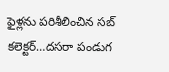ఫైళ్లను పరిశీలించిన సబ్ కలెక్టర్…దసరా పండుగ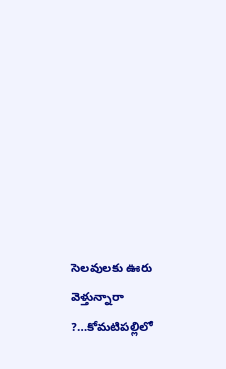సెలవులకు ఊరు వెళ్తున్నారా ?…కోమటిపల్లిలో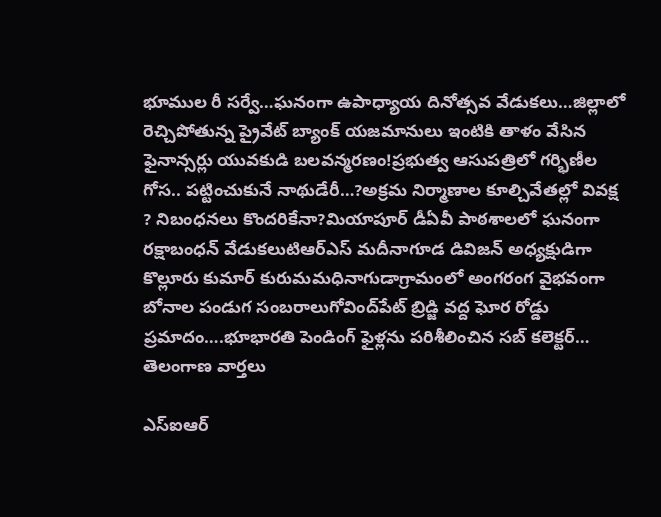భూముల రీ సర్వే…ఘనంగా ఉపాధ్యాయ దినోత్సవ వేడుకలు…జిల్లాలో రెచ్చిపోతున్న ప్రైవేట్ బ్యాంక్ యజమానులు ఇంటికి తాళం వేసిన ఫైనాన్సర్లు యువకుడి బలవన్మరణం!ప్రభుత్వ ఆసుపత్రిలో గర్భిణీల గోస.. పట్టించుకునే నాథుడేరీ…?అక్రమ నిర్మాణాల కూల్చివేతల్లో వివక్ష ? నిబంధనలు కొందరికేనా?మియాపూర్ డీఏవీ పాఠశాలలో ఘనంగా రక్షాబంధన్ వేడుకలుటిఆర్ఎస్ మదీనాగూడ డివిజన్ అధ్యక్షుడిగా కొల్లూరు కుమార్ కురుమమధినాగుడాగ్రామంలో అంగరంగ వైభవంగా బోనాల పండుగ సంబరాలుగోవింద్‌పేట్ బ్రిడ్జి వద్ద ఘోర రోడ్డు ప్రమాదం….భూభారతి పెండింగ్ ఫైళ్లను పరిశీలించిన సబ్ కలెక్టర్…
తెలంగాణ వార్తలు

ఎస్‌ఐఆర్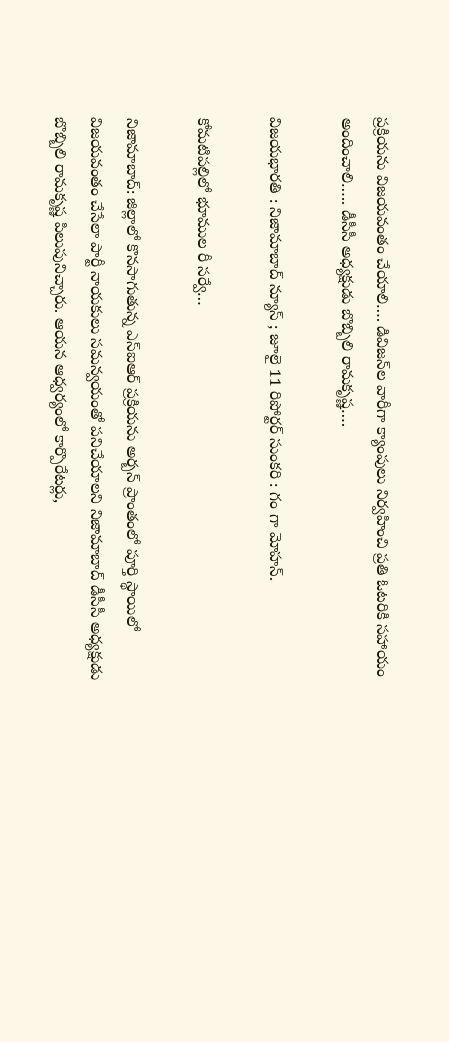ప్రక్రియను విజయవంతం చేయాలి…. డివిజన్‌ల వారీగా క్యాంపులు నిర్వహించి ప్రతి ఓటరికి సహాయం అందించాలి….. డీసీసీ అధ్యక్షుడు బొబ్బిలి రామకృష్ణ….

విజయభారతి : నిజామాబాద్ న్యూస్ ; జూలై 11 రిపోర్టర్ సుంకరి : గం గా మోహన్.

కోమటిపల్లిలో భూముల రీ సర్వే…

నిజామాబాద్: జిల్లాలో కొనసాగుతున్న ఎస్‌ఐఆర్ ప్రక్రియను అర్బన్ ప్రాంతంలో పూర్తి స్థాయిలో విజయవంతం చేసేలా పార్టీ నాయకులు సమన్వయంతో పనిచేయాలని నిజామాబాద్ డీసీసీ అధ్యక్షుడు బొబ్బిలి రామకృష్ణ పిలుపునిచ్చారు. ఆయన ఆధ్వర్యంలో కార్పొరేటర్లు,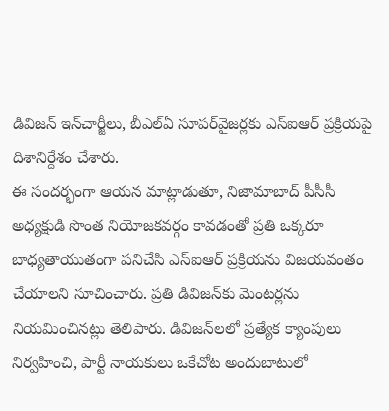డివిజన్ ఇన్‌చార్జీలు, బీఎల్‌ఏ సూపర్‌వైజర్లకు ఎస్‌ఐఆర్ ప్రక్రియపై దిశానిర్దేశం చేశారు.
ఈ సందర్భంగా ఆయన మాట్లాడుతూ, నిజామాబాద్ పీసీసీ అధ్యక్షుడి సొంత నియోజకవర్గం కావడంతో ప్రతి ఒక్కరూ బాధ్యతాయుతంగా పనిచేసి ఎస్‌ఐఆర్ ప్రక్రియను విజయవంతం చేయాలని సూచించారు. ప్రతి డివిజన్‌కు మెంటర్లను నియమించినట్లు తెలిపారు. డివిజన్‌లలో ప్రత్యేక క్యాంపులు నిర్వహించి, పార్టీ నాయకులు ఒకేచోట అందుబాటులో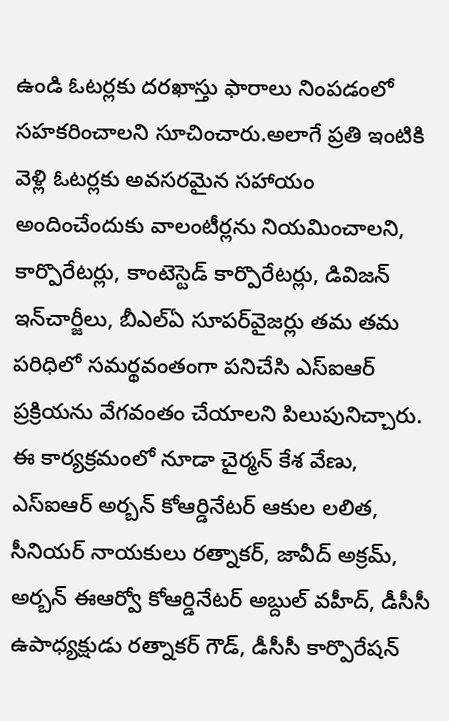ఉండి ఓటర్లకు దరఖాస్తు ఫారాలు నింపడంలో సహకరించాలని సూచించారు.అలాగే ప్రతి ఇంటికి వెళ్లి ఓటర్లకు అవసరమైన సహాయం అందించేందుకు వాలంటీర్లను నియమించాలని, కార్పొరేటర్లు, కాంటెస్టెడ్ కార్పొరేటర్లు, డివిజన్ ఇన్‌చార్జీలు, బీఎల్‌ఏ సూపర్‌వైజర్లు తమ తమ పరిధిలో సమర్థవంతంగా పనిచేసి ఎస్‌ఐఆర్ ప్రక్రియను వేగవంతం చేయాలని పిలుపునిచ్చారు.
ఈ కార్యక్రమంలో నూడా చైర్మన్ కేశ వేణు, ఎస్‌ఐఆర్ అర్బన్ కోఆర్డినేటర్ ఆకుల లలిత, సీనియర్ నాయకులు రత్నాకర్, జావీద్ అక్రమ్, అర్బన్ ఈఆర్వో కోఆర్డినేటర్ అబ్దుల్ వహీద్, డీసీసీ ఉపాధ్యక్షుడు రత్నాకర్ గౌడ్, డీసీసీ కార్పొరేషన్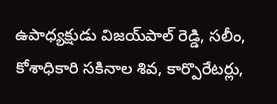ఉపాధ్యక్షుడు విజయ్‌పాల్ రెడ్డి, సలీం, కోశాధికారి సకినాల శివ, కార్పొరేటర్లు,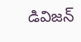డివిజన్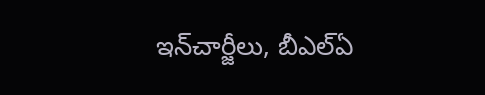ఇన్‌చార్జీలు, బీఎల్‌ఏ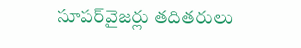సూపర్‌వైజర్లు తదితరులు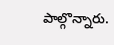పాల్గొన్నారు.